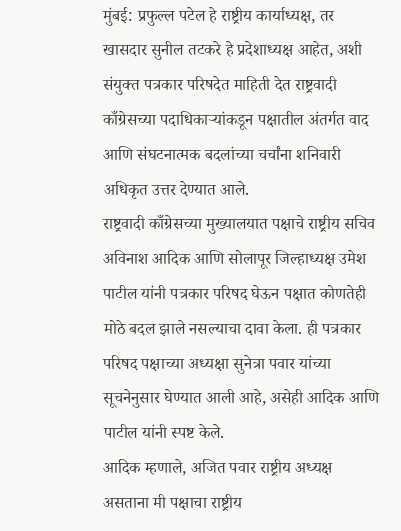मुंबई: प्रफुल्ल पटेल हे राष्ट्रीय कार्याध्यक्ष, तर खासदार सुनील तटकरे हे प्रदेशाध्यक्ष आहेत, अशी संयुक्त पत्रकार परिषदेत माहिती देत राष्ट्रवादी काँग्रेसच्या पदाधिकाऱ्यांकडून पक्षातील अंतर्गत वाद आणि संघटनात्मक बदलांच्या चर्चांना शनिवारी अधिकृत उत्तर देण्यात आले.
राष्ट्रवादी काँग्रेसच्या मुख्यालयात पक्षाचे राष्ट्रीय सचिव अविनाश आदिक आणि सोलापूर जिल्हाध्यक्ष उमेश पाटील यांनी पत्रकार परिषद घेऊन पक्षात कोणतेही मोठे बदल झाले नसल्याचा दावा केला. ही पत्रकार परिषद पक्षाच्या अध्यक्षा सुनेत्रा पवार यांच्या सूचनेनुसार घेण्यात आली आहे, असेही आदिक आणि पाटील यांनी स्पष्ट केले.
आदिक म्हणाले, अजित पवार राष्ट्रीय अध्यक्ष असताना मी पक्षाचा राष्ट्रीय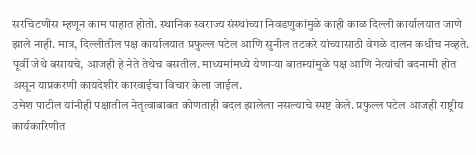सरचिटणीस म्हणून काम पाहात होतो. स्थानिक स्वराज्य संस्थांच्या निवडणुकांमुळे काही काळ दिल्ली कार्यालयात जाणे झाले नाही. मात्र, दिल्लीतील पक्ष कार्यालयात प्रफुल्ल पटेल आणि सुनील तटकरे यांच्यासाठी वेगळे दालन कधीच नव्हते. पूर्वी जेथे बसायचे, आजही हे नेते तेथेच बसतील. माध्यमांमध्ये येणाऱ्या बातम्यांमुळे पक्ष आणि नेत्यांची बदनामी होत असून याप्रकरणी कायदेशीर कारवाईचा विचार केला जाईल.
उमेश पाटील यांनीही पक्षातील नेतृत्वाबाबत कोणताही बदल झालेला नसल्याचे स्पष्ट केले. प्रफुल्ल पटेल आजही राष्ट्रीय कार्यकारिणीत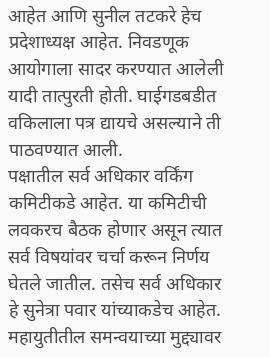आहेत आणि सुनील तटकरे हेच प्रदेशाध्यक्ष आहेत. निवडणूक आयोगाला सादर करण्यात आलेली यादी तात्पुरती होती. घाईगडबडीत वकिलाला पत्र द्यायचे असल्याने ती पाठवण्यात आली.
पक्षातील सर्व अधिकार वर्किंग कमिटीकडे आहेत. या कमिटीची लवकरच बैठक होणार असून त्यात सर्व विषयांवर चर्चा करून निर्णय घेतले जातील. तसेच सर्व अधिकार हे सुनेत्रा पवार यांच्याकडेच आहेत.
महायुतीतील समन्वयाच्या मुद्द्यावर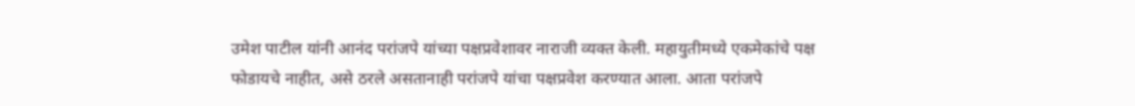उमेश पाटील यांनी आनंद परांजपे यांच्या पक्षप्रवेशावर नाराजी व्यक्त केली. महायुतीमध्ये एकमेकांचे पक्ष फोडायचे नाहीत, असे ठरले असतानाही परांजपे यांचा पक्षप्रवेश करण्यात आला. आता परांजपे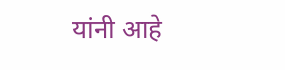यांनी आहे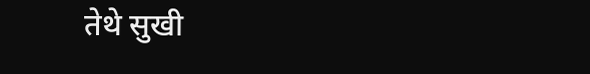तेथे सुखी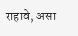राहावे, असा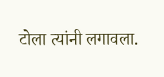टोला त्यांनी लगावला.